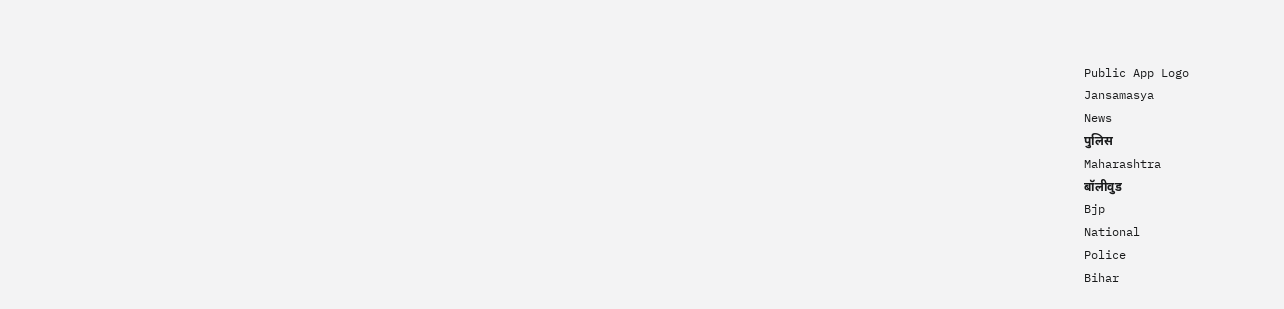Public App Logo
Jansamasya
News
पुलिस
Maharashtra
बॉलीवुड
Bjp
National
Police
Bihar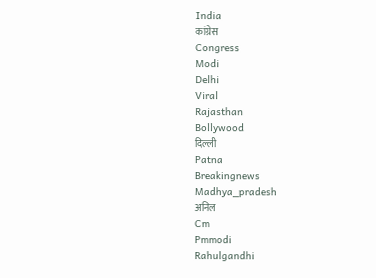India
कांग्रेस
Congress
Modi
Delhi
Viral
Rajasthan
Bollywood
दिल्ली
Patna
Breakingnews
Madhya_pradesh
अनिल
Cm
Pmmodi
Rahulgandhi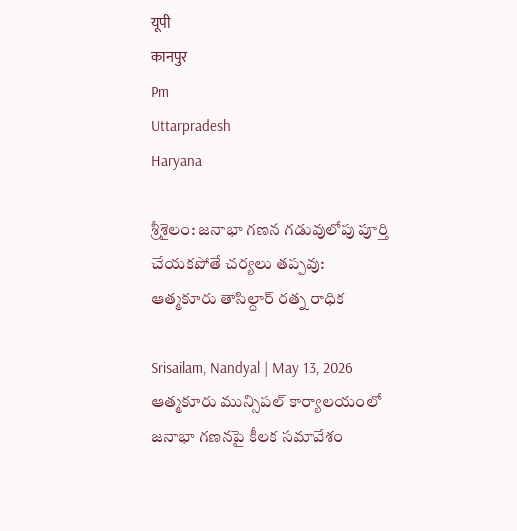यूपी
कानपुर
Pm
Uttarpradesh
Haryana

శ్రీశైలం: జనాభా గణన గడువులోపు పూర్తి చేయకపోతే చర్యలు తప్పవు: ఆత్మకూరు తాసిల్దార్ రత్న రాధిక

Srisailam, Nandyal | May 13, 2026
ఆత్మకూరు మున్సిపల్ కార్యాలయంలో జనాభా గణనపై కీలక సమావేశం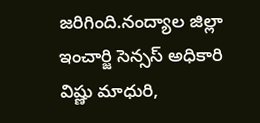జరిగింది.నంద్యాల జిల్లా ఇంచార్జి సెన్సస్ అధికారి విష్ణు మాధురి,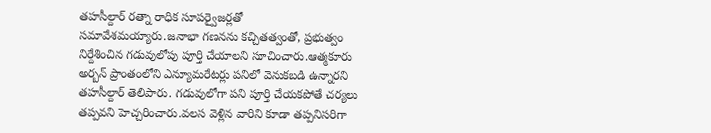తహసీల్దార్ రత్నా రాధిక సూపర్వైజర్లతో సమావేశమయ్యారు.జనాభా గణనను కచ్చితత్వంతో, ప్రభుత్వం నిర్దేశించిన గడువులోపు పూర్తి చేయాలని సూచించారు.ఆత్మకూరు అర్బన్ ప్రాంతంలోని ఎన్యూమరేటర్లు పనిలో వెనుకబడి ఉన్నారని తహసీల్దార్ తెలిపారు. గడువులోగా పని పూర్తి చేయకపోతే చర్యలు తప్పవని హెచ్చరించారు.వలస వెళ్లిన వారిని కూడా తప్పనిసరిగా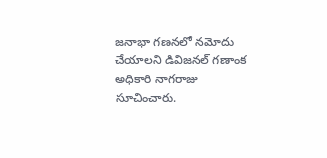జనాభా గణనలో నమోదు చేయాలని డివిజనల్ గణాంక అధికారి నాగరాజు సూచించారు.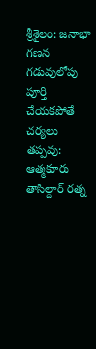శ్రీశైలం: జనాభా గణన గడువులోపు పూర్తి చేయకపోతే చర్యలు తప్పవు: ఆత్మకూరు తాసిల్దార్ రత్న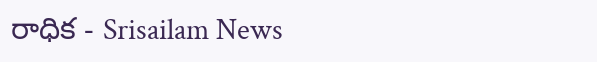రాధిక - Srisailam News